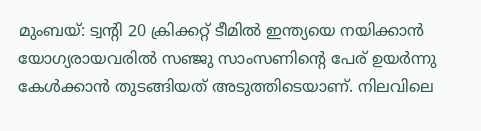മുംബയ്: ട്വന്റി 20 ക്രിക്കറ്റ് ടീമിൽ ഇന്ത്യയെ നയിക്കാൻ യോഗ്യരായവരിൽ സഞ്ജു സാംസണിന്റെ പേര് ഉയർന്നു കേൾക്കാൻ തുടങ്ങിയത് അടുത്തിടെയാണ്. നിലവിലെ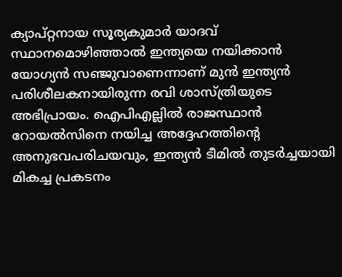ക്യാപ്റ്റനായ സൂര്യകുമാർ യാദവ് സ്ഥാനമൊഴിഞ്ഞാൽ ഇന്ത്യയെ നയിക്കാൻ യോഗ്യൻ സഞ്ജുവാണെന്നാണ് മുൻ ഇന്ത്യൻ പരിശീലകനായിരുന്ന രവി ശാസ്ത്രിയുടെ അഭിപ്രായം. ഐപിഎല്ലിൽ രാജസ്ഥാൻ റോയൽസിനെ നയിച്ച അദ്ദേഹത്തിന്റെ അനുഭവപരിചയവും, ഇന്ത്യൻ ടീമിൽ തുടർച്ചയായി മികച്ച പ്രകടനം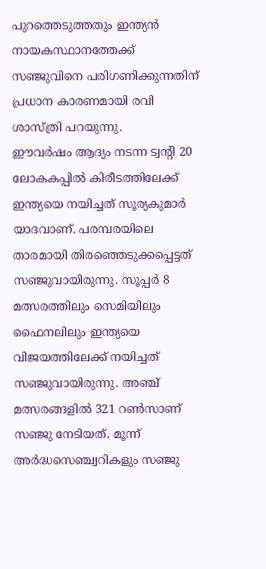പുറത്തെടുത്തതും ഇന്ത്യൻ നായകസ്ഥാനത്തേക്ക് സഞ്ജുവിനെ പരിഗണിക്കുന്നതിന് പ്രധാന കാരണമായി രവി ശാസ്ത്രി പറയുന്നു.
ഈവർഷം ആദ്യം നടന്ന ട്വന്റി 20 ലോകകപ്പിൽ കിരീടത്തിലേക്ക് ഇന്ത്യയെ നയിച്ചത് സൂര്യകുമാർ യാദവാണ്. പരമ്പരയിലെ താരമായി തിരഞ്ഞെടുക്കപ്പെട്ടത് സഞ്ജുവായിരുന്നു. സൂപ്പർ 8 മത്സരത്തിലും സെമിയിലും ഫൈനലിലും ഇന്ത്യയെ വിജയത്തിലേക്ക് നയിച്ചത് സഞ്ജുവായിരുന്നു. അഞ്ച് മത്സരങ്ങളിൽ 321 റൺസാണ് സഞ്ജു നേടിയത്. മൂന്ന് അർദ്ധസെഞ്ച്വറികളും സഞ്ജു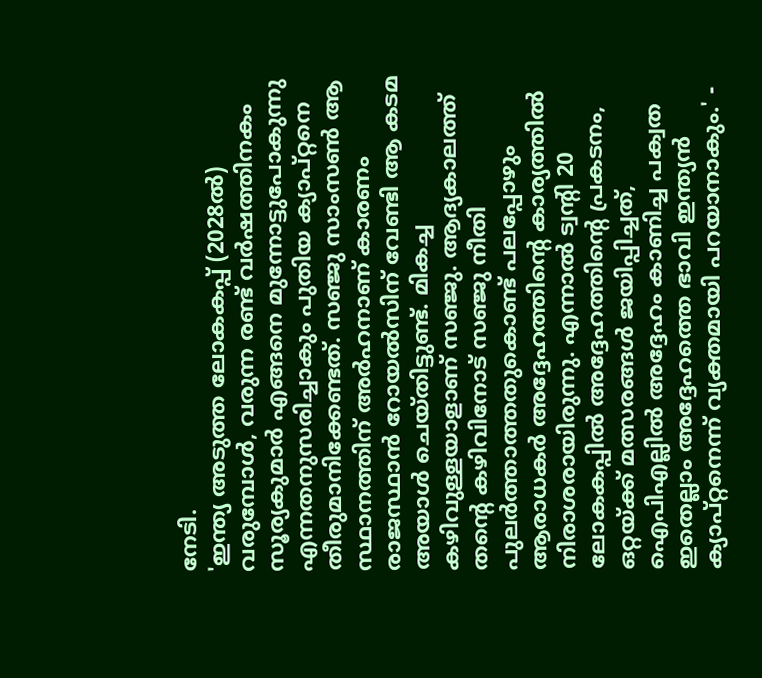നേടി.
'ഇന്ത്യ അടുത്ത ലോകകപ്പ് (2028ൽ) വരുമ്പോൾ, വരുന്ന രണ്ട് വർഷത്തിനകം സൂര്യകുമാർ എങ്ങനെ മുന്നോട്ടുപോകുന്നു എന്നതനുസരിച്ചാകും പുതിയ ക്യാപ്റ്റനെ തീരുമാനിക്കേണ്ടത്. സഞ്ജു സാംസൺ ആ സ്ഥാനത്തിന് അർഹനാണ് കാരണം രാജസ്ഥാൻ റോയൽസിന് വേണ്ടി ആ കടമ അയാൾ ചെയ്തിട്ടുണ്ട്. മികച്ച കഴിവുള്ളയാളാണ് സഞ്ജു. ആദ്യകാലത്ത് തന്റെ കഴിവിനോട് സഞ്ജു നീതി പുലർത്താത്തതുകൊണ്ട് പലപ്പോഴും ആരാധകർ അദ്ദേഹത്തിന്റെ കാര്യത്തിൽ നിരാശരായിരുന്നു. എന്നാൽ ട്വന്റി 20 ലോകകപ്പിൽ അദ്ദേഹത്തിന്റെ പ്രകടനം, ഒറ്റയ്ക്ക് മത്സരങ്ങൾ ജയിപ്പിച്ചത്, ഐപിഎല്ലിൽ അദ്ദേഹം കാണിച്ച പക്വത ഇതെല്ലാം അദ്ദേഹത്തെ ഭാവി ഇന്ത്യൻ ക്യാപ്റ്റനെന്ന് വ്യക്തമായി പറയാനാകും.' -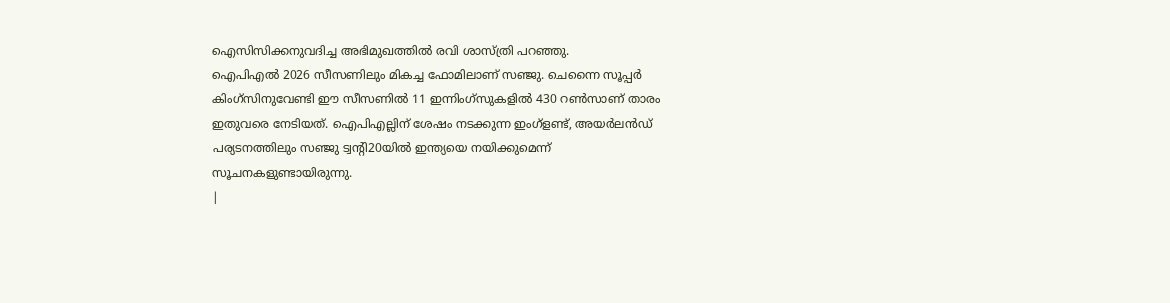ഐസിസിക്കനുവദിച്ച അഭിമുഖത്തിൽ രവി ശാസ്ത്രി പറഞ്ഞു.
ഐപിഎൽ 2026 സീസണിലും മികച്ച ഫോമിലാണ് സഞ്ജു. ചെന്നൈ സൂപ്പർ കിംഗ്സിനുവേണ്ടി ഈ സീസണിൽ 11 ഇന്നിംഗ്സുകളിൽ 430 റൺസാണ് താരം ഇതുവരെ നേടിയത്. ഐപിഎല്ലിന് ശേഷം നടക്കുന്ന ഇംഗ്ളണ്ട്, അയർലൻഡ് പര്യടനത്തിലും സഞ്ജു ട്വന്റി20യിൽ ഇന്ത്യയെ നയിക്കുമെന്ന് സൂചനകളുണ്ടായിരുന്നു.
|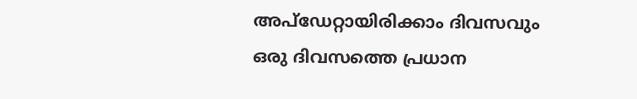അപ്ഡേറ്റായിരിക്കാം ദിവസവും
ഒരു ദിവസത്തെ പ്രധാന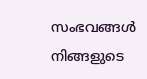സംഭവങ്ങൾ നിങ്ങളുടെ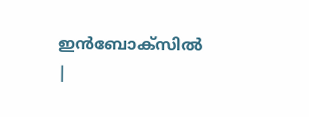ഇൻബോക്സിൽ |